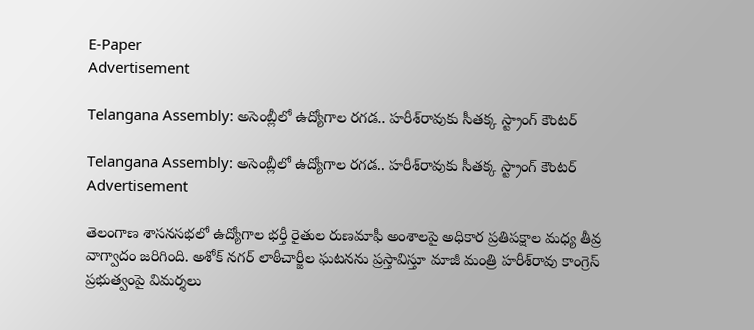E-Paper
Advertisement

Telangana Assembly: అసెంబ్లీలో ఉద్యోగాల రగడ.. హరీశ్‌రావుకు సీతక్క స్ట్రాంగ్ కౌంటర్

Telangana Assembly: అసెంబ్లీలో ఉద్యోగాల రగడ.. హరీశ్‌రావుకు సీతక్క స్ట్రాంగ్ కౌంటర్
Advertisement

తెలంగాణ శాసనసభలో ఉద్యోగాల భర్తీ రైతుల రుణమాఫీ అంశాలపై అధికార ప్రతిపక్షాల మధ్య తీవ్ర వాగ్వాదం జరిగింది. అశోక్ నగర్ లాఠీచార్జీల ఘటనను ప్రస్తావిస్తూ మాజీ మంత్రి హరీశ్‌రావు కాంగ్రెస్ ప్రభుత్వంపై విమర్శలు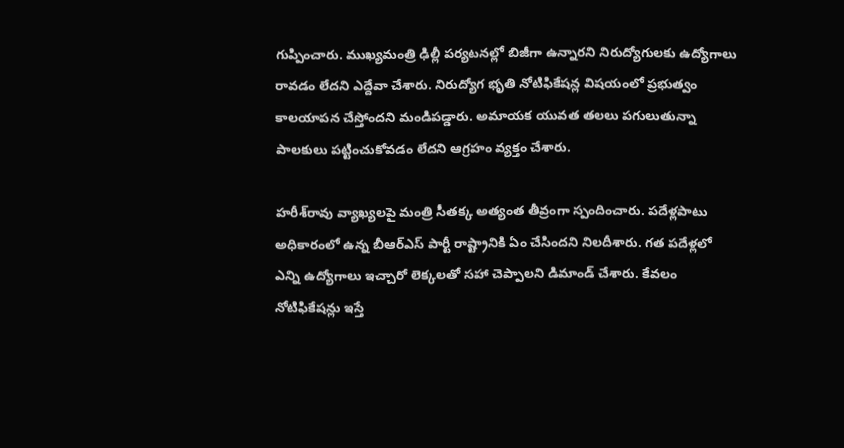గుప్పించారు. ముఖ్యమంత్రి ఢిల్లీ పర్యటనల్లో బిజీగా ఉన్నారని నిరుద్యోగులకు ఉద్యోగాలు రావడం లేదని ఎద్దేవా చేశారు. నిరుద్యోగ భృతి నోటిఫికేషన్ల విషయంలో ప్రభుత్వం కాలయాపన చేస్తోందని మండిపడ్డారు. అమాయక యువత తలలు పగులుతున్నా పాలకులు పట్టించుకోవడం లేదని ఆగ్రహం వ్యక్తం చేశారు.

హరీశ్‌రావు వ్యాఖ్యలపై మంత్రి సీతక్క అత్యంత తీవ్రంగా స్పందించారు. పదేళ్లపాటు అధికారంలో ఉన్న బీఆర్‌ఎస్ పార్టీ రాష్ట్రానికి ఏం చేసిందని నిలదీశారు. గత పదేళ్లలో ఎన్ని ఉద్యోగాలు ఇచ్చారో లెక్కలతో సహా చెప్పాలని డిమాండ్ చేశారు. కేవలం నోటిఫికేషన్లు ఇస్తే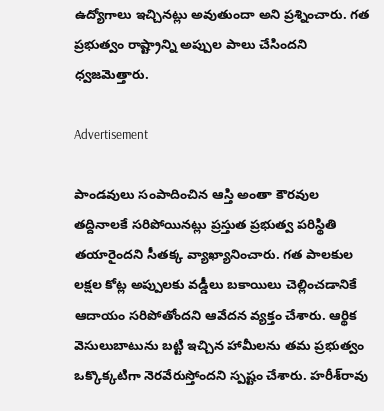ఉద్యోగాలు ఇచ్చినట్లు అవుతుందా అని ప్రశ్నించారు. గత ప్రభుత్వం రాష్ట్రాన్ని అప్పుల పాలు చేసిందని ధ్వజమెత్తారు.

Advertisement

పాండవులు సంపాదించిన ఆస్తి అంతా కౌరవుల తద్దినాలకే సరిపోయినట్లు ప్రస్తుత ప్రభుత్వ పరిస్థితి తయారైందని సీతక్క వ్యాఖ్యానించారు. గత పాలకుల లక్షల కోట్ల అప్పులకు వడ్డీలు బకాయిలు చెల్లించడానికే ఆదాయం సరిపోతోందని ఆవేదన వ్యక్తం చేశారు. ఆర్థిక వెసులుబాటును బట్టి ఇచ్చిన హామీలను తమ ప్రభుత్వం ఒక్కొక్కటిగా నెరవేరుస్తోందని స్పష్టం చేశారు. హరీశ్‌రావు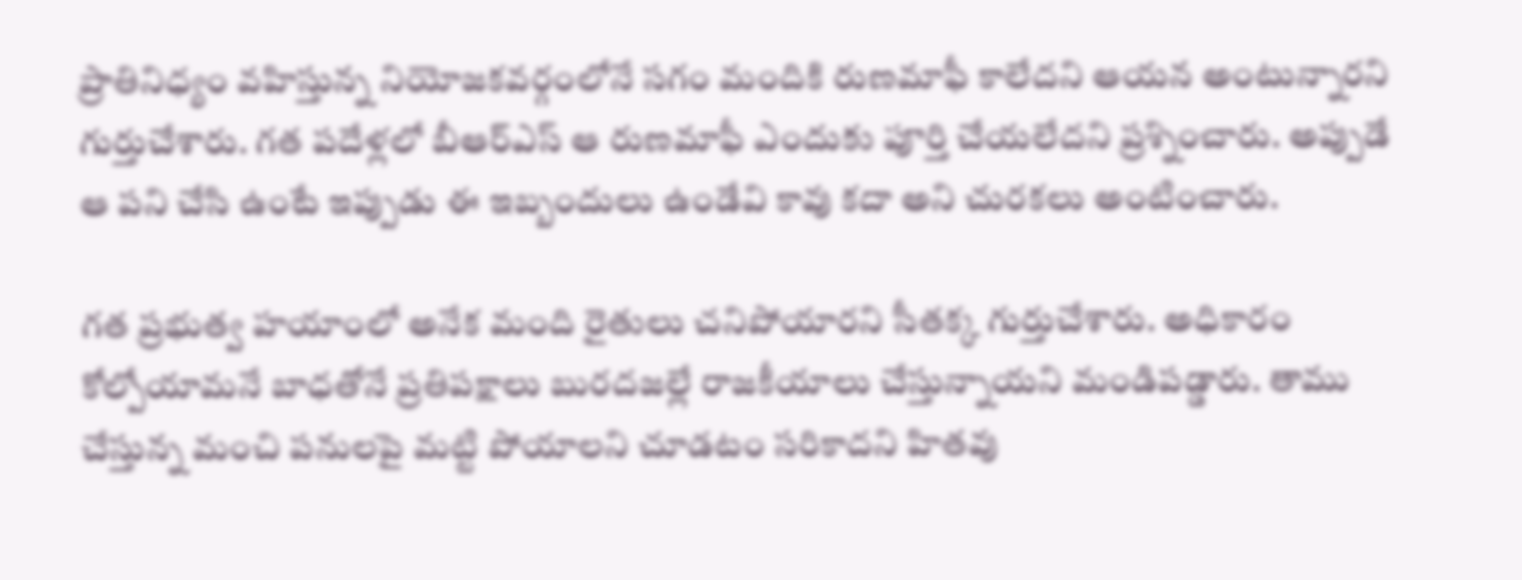ప్రాతినిధ్యం వహిస్తున్న నియోజకవర్గంలోనే సగం మందికి రుణమాఫీ కాలేదని ఆయన అంటున్నారని గుర్తుచేశారు. గత పదేళ్లలో బీఆర్‌ఎస్ ఆ రుణమాఫీ ఎందుకు పూర్తి చేయలేదని ప్రశ్నించారు. అప్పుడే ఆ పని చేసి ఉంటే ఇప్పుడు ఈ ఇబ్బందులు ఉండేవి కావు కదా అని చురకలు అంటించారు.

గత ప్రభుత్వ హయాంలో అనేక మంది రైతులు చనిపోయారని సీతక్క గుర్తుచేశారు. అధికారం కోల్పోయామనే బాధతోనే ప్రతిపక్షాలు బురదజల్లే రాజకీయాలు చేస్తున్నాయని మండిపడ్డారు. తాము చేస్తున్న మంచి పనులపై మట్టి పోయాలని చూడటం సరికాదని హితవు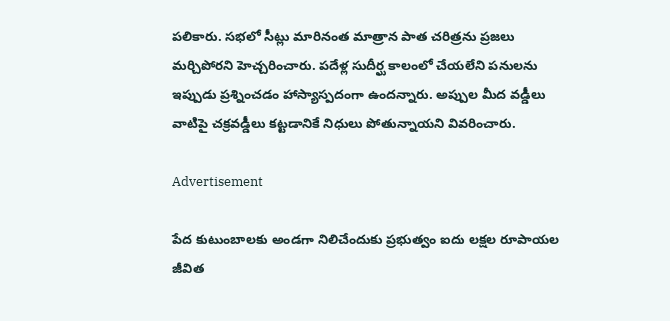పలికారు. సభలో సీట్లు మారినంత మాత్రాన పాత చరిత్రను ప్రజలు మర్చిపోరని హెచ్చరించారు. పదేళ్ల సుదీర్ఘ కాలంలో చేయలేని పనులను ఇప్పుడు ప్రశ్నించడం హాస్యాస్పదంగా ఉందన్నారు. అప్పుల మీద వడ్డీలు వాటిపై చక్రవడ్డీలు కట్టడానికే నిధులు పోతున్నాయని వివరించారు.

Advertisement

పేద కుటుంబాలకు అండగా నిలిచేందుకు ప్రభుత్వం ఐదు లక్షల రూపాయల జీవిత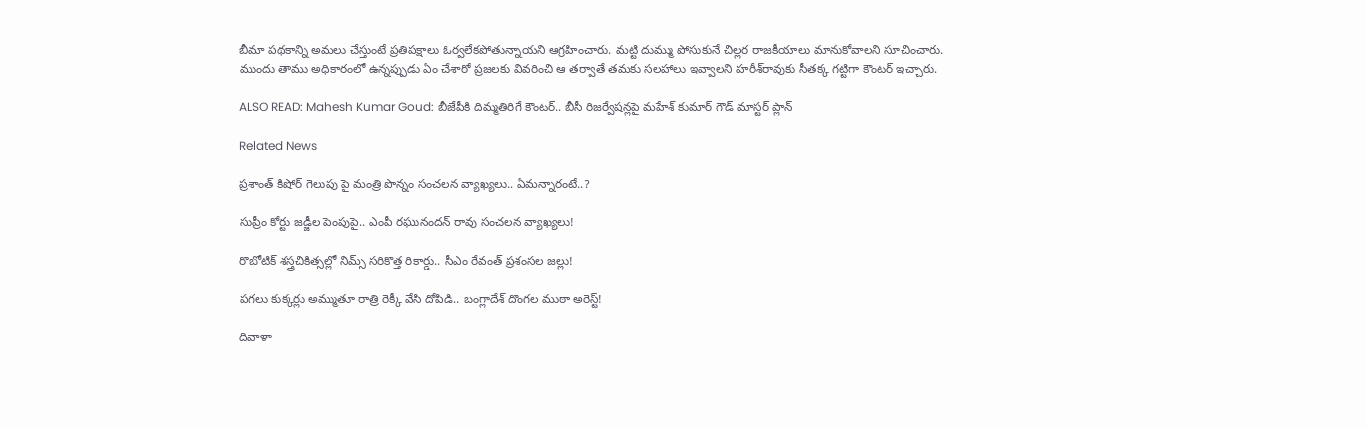బీమా పథకాన్ని అమలు చేస్తుంటే ప్రతిపక్షాలు ఓర్వలేకపోతున్నాయని ఆగ్రహించారు. మట్టి దుమ్ము పోసుకునే చిల్లర రాజకీయాలు మానుకోవాలని సూచించారు. ముందు తాము అధికారంలో ఉన్నప్పుడు ఏం చేశారో ప్రజలకు వివరించి ఆ తర్వాతే తమకు సలహాలు ఇవ్వాలని హరీశ్‌రావుకు సీతక్క గట్టిగా కౌంటర్ ఇచ్చారు.

ALSO READ: Mahesh Kumar Goud: బీజేపీకి దిమ్మతిరిగే కౌంటర్.. బీసీ రిజర్వేషన్లపై మహేశ్ కుమార్ గౌడ్ మాస్టర్ ప్లాన్

Related News

ప్రశాంత్ కిషోర్ గెలుపు పై మంత్రి పొన్నం సంచలన వ్యాఖ్యలు.. ఏమన్నారంటే..?

సుప్రీం కోర్టు జడ్జీల పెంపుపై.. ఎంపీ రఘునందన్ రావు సంచలన వ్యాఖ్యలు!

రొబోటిక్ శస్త్రచికిత్సల్లో నిమ్స్ సరికొత్త రికార్డు.. సీఎం రేవంత్ ప్రశంసల జల్లు!

పగలు కుక్కర్లు అమ్ముతూ రాత్రి రెక్కీ వేసి దోపిడి.. బంగ్లాదేశ్ దొంగల ముఠా అరెస్ట్!

దివాళా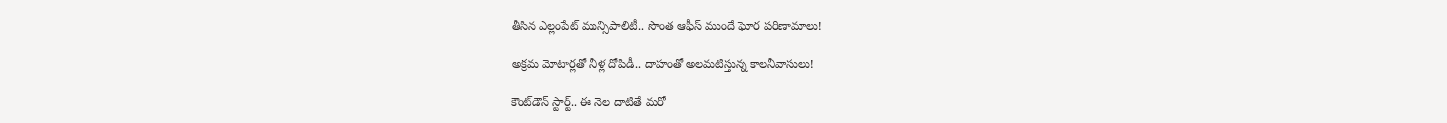తీసిన ఎల్లంపేట్ మున్సిపాలిటీ.. సొంత ఆఫీస్ ముందే ఘోర పరిణామాలు!

అక్రమ మోటార్లతో నీళ్ల దోపిడీ.. దాహంతో అలమటిస్తున్న కాలనీవాసులు!

కౌంట్‌డౌన్ స్టార్ట్.. ఈ నెల దాటితే మరో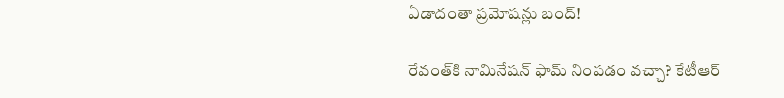ఏడాదంతా ప్రమోషన్లు బంద్!

రేవంత్‌కి నామినేషన్ ఫామ్ నింపడం వచ్చా? కేటీఆర్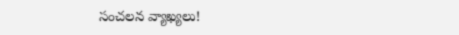సంచలన వ్యాఖ్యలు!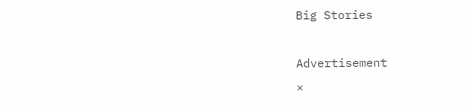Big Stories

Advertisement
×